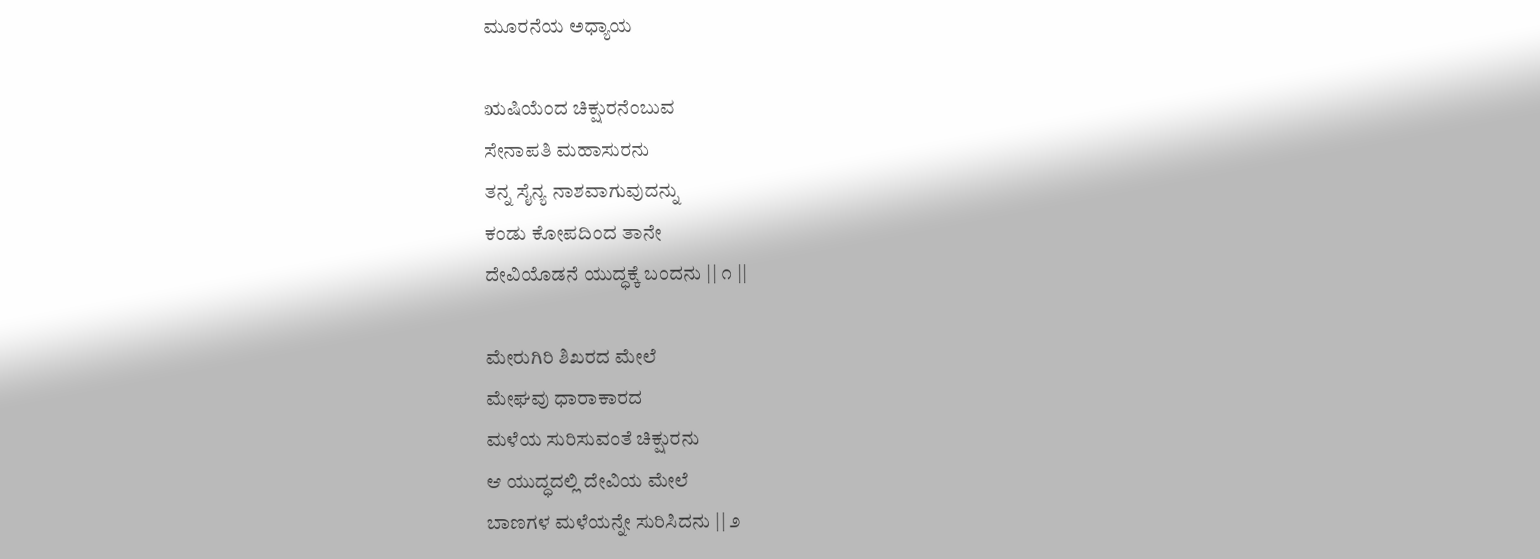ಮೂರನೆಯ ಅಧ್ಯಾಯ

ಋಷಿಯೆಂದ ಚಿಕ್ಷುರನೆಂಬುವ
ಸೇನಾಪತಿ ಮಹಾಸುರನು
ತನ್ನ ಸೈನ್ಯ ನಾಶವಾಗುವುದನ್ನು
ಕಂಡು ಕೋಪದಿಂದ ತಾನೇ
ದೇವಿಯೊಡನೆ ಯುದ್ಧಕ್ಕೆ ಬಂದನು || ೧ ||

ಮೇರುಗಿರಿ ಶಿಖರದ ಮೇಲೆ
ಮೇಘವು ಧಾರಾಕಾರದ
ಮಳೆಯ ಸುರಿಸುವಂತೆ ಚಿಕ್ಷುರನು
ಆ ಯುದ್ಧದಲ್ಲಿ ದೇವಿಯ ಮೇಲೆ
ಬಾಣಗಳ ಮಳೆಯನ್ನೇ ಸುರಿಸಿದನು || ೨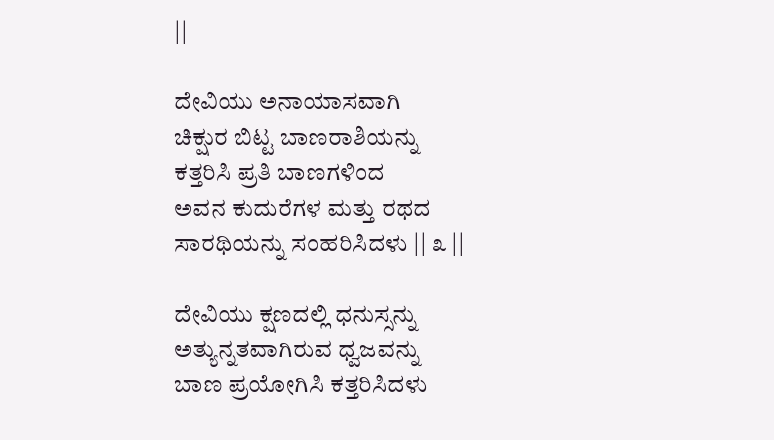||

ದೇವಿಯು ಅನಾಯಾಸವಾಗಿ
ಚಿಕ್ಷುರ ಬಿಟ್ಟ ಬಾಣರಾಶಿಯನ್ನು
ಕತ್ತರಿಸಿ ಪ್ರತಿ ಬಾಣಗಳಿಂದ
ಅವನ ಕುದುರೆಗಳ ಮತ್ತು ರಥದ
ಸಾರಥಿಯನ್ನು ಸಂಹರಿಸಿದಳು || ೩ ||

ದೇವಿಯು ಕ್ಷಣದಲ್ಲಿ ಧನುಸ್ಸನ್ನು
ಅತ್ಯುನ್ನತವಾಗಿರುವ ಧ್ವಜವನ್ನು
ಬಾಣ ಪ್ರಯೋಗಿಸಿ ಕತ್ತರಿಸಿದಳು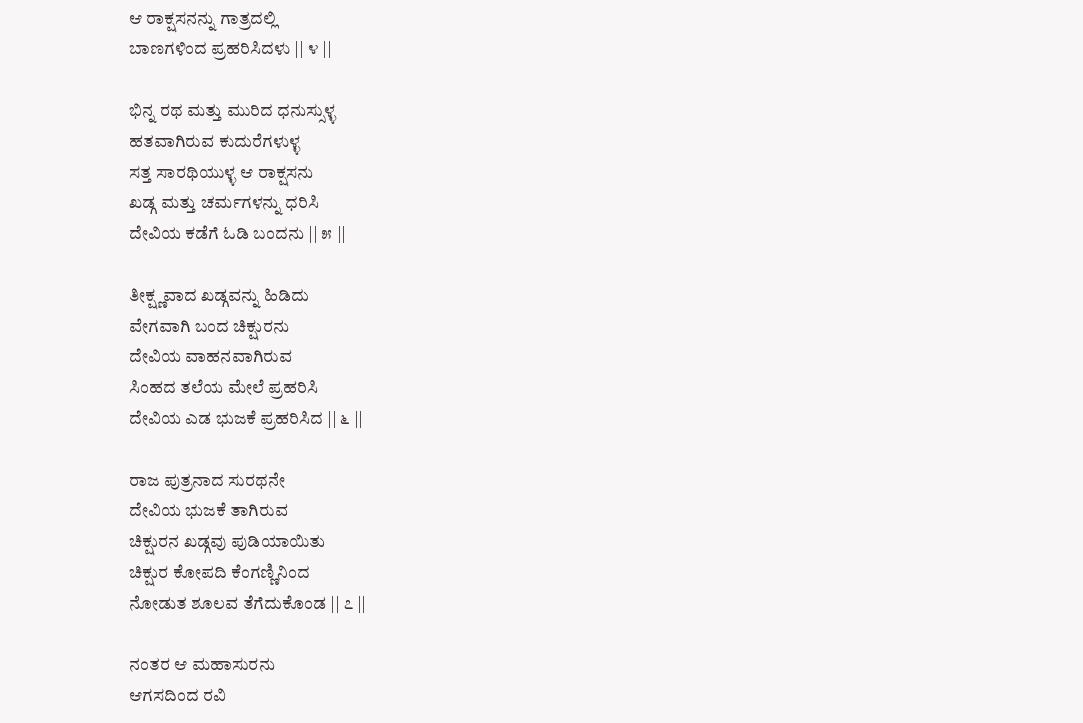ಆ ರಾಕ್ಷಸನನ್ನು ಗಾತ್ರದಲ್ಲಿ
ಬಾಣಗಳಿಂದ ಪ್ರಹರಿಸಿದಳು || ೪ ||

ಭಿನ್ನ ರಥ ಮತ್ತು ಮುರಿದ ಧನುಸ್ಸುಳ್ಳ
ಹತವಾಗಿರುವ ಕುದುರೆಗಳುಳ್ಳ
ಸತ್ತ ಸಾರಥಿಯುಳ್ಳ ಆ ರಾಕ್ಷಸನು
ಖಡ್ಗ ಮತ್ತು ಚರ್ಮಗಳನ್ನು ಧರಿಸಿ
ದೇವಿಯ ಕಡೆಗೆ ಓಡಿ ಬಂದನು || ೫ ||

ತೀಕ್ಷ್ಣವಾದ ಖಡ್ಗವನ್ನು ಹಿಡಿದು
ವೇಗವಾಗಿ ಬಂದ ಚಿಕ್ಷುರನು
ದೇವಿಯ ವಾಹನವಾಗಿರುವ
ಸಿಂಹದ ತಲೆಯ ಮೇಲೆ ಪ್ರಹರಿಸಿ
ದೇವಿಯ ಎಡ ಭುಜಕೆ ಪ್ರಹರಿಸಿದ || ೬ ||

ರಾಜ ಪುತ್ರನಾದ ಸುರಥನೇ
ದೇವಿಯ ಭುಜಕೆ ತಾಗಿರುವ
ಚಿಕ್ಷುರನ ಖಡ್ಗವು ಪುಡಿಯಾಯಿತು
ಚಿಕ್ಷುರ ಕೋಪದಿ ಕೆಂಗಣ್ಣಿನಿಂದ
ನೋಡುತ ಶೂಲವ ತೆಗೆದುಕೊಂಡ || ೭ ||

ನಂತರ ಆ ಮಹಾಸುರನು
ಆಗಸದಿಂದ ರವಿ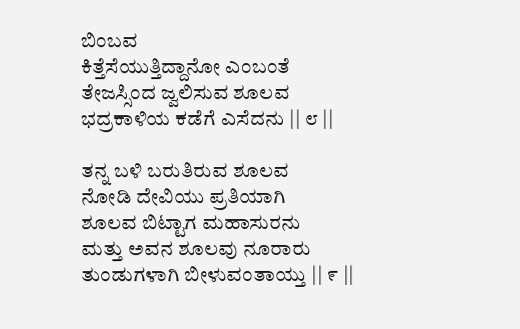ಬಿಂಬವ
ಕಿತ್ತೆಸೆಯುತ್ತಿದ್ದಾನೋ ಎಂಬಂತೆ
ತೇಜಸ್ಸಿಂದ ಜ್ವಲಿಸುವ ಶೂಲವ
ಭದ್ರಕಾಳಿಯ ಕಡೆಗೆ ಎಸೆದನು || ೮ ||

ತನ್ನ ಬಳಿ ಬರುತಿರುವ ಶೂಲವ
ನೋಡಿ ದೇವಿಯು ಪ್ರತಿಯಾಗಿ
ಶೂಲವ ಬಿಟ್ಟಾಗ ಮಹಾಸುರನು
ಮತ್ತು ಅವನ ಶೂಲವು ನೂರಾರು
ತುಂಡುಗಳಾಗಿ ಬೀಳುವಂತಾಯ್ತು || ೯ ||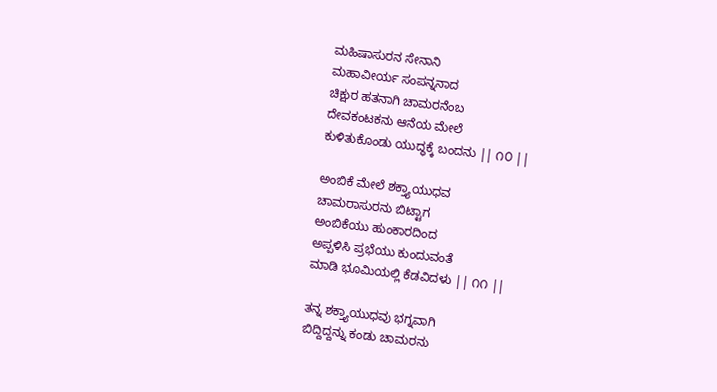ಮಹಿಷಾಸುರನ ಸೇನಾನಿ
ಮಹಾವೀರ್ಯ ಸಂಪನ್ನನಾದ
ಚಿಕ್ಷುರ ಹತನಾಗಿ ಚಾಮರನೆಂಬ
ದೇವಕಂಟಕನು ಆನೆಯ ಮೇಲೆ
ಕುಳಿತುಕೊಂಡು ಯುದ್ಧಕ್ಕೆ ಬಂದನು || ೧೦ ||

ಅಂಬಿಕೆ ಮೇಲೆ ಶಕ್ತ್ಯಾಯುಧವ
ಚಾಮರಾಸುರನು ಬಿಟ್ಟಾಗ
ಅಂಬಿಕೆಯು ಹುಂಕಾರದಿಂದ
ಅಪ್ಪಳಿಸಿ ಪ್ರಭೆಯು ಕುಂದುವಂತೆ
ಮಾಡಿ ಭೂಮಿಯಲ್ಲಿ ಕೆಡವಿದಳು || ೧೧ ||

ತನ್ನ ಶಕ್ತ್ಯಾಯುಧವು ಭಗ್ನವಾಗಿ
ಬಿದ್ದಿದ್ದನ್ನು ಕಂಡು ಚಾಮರನು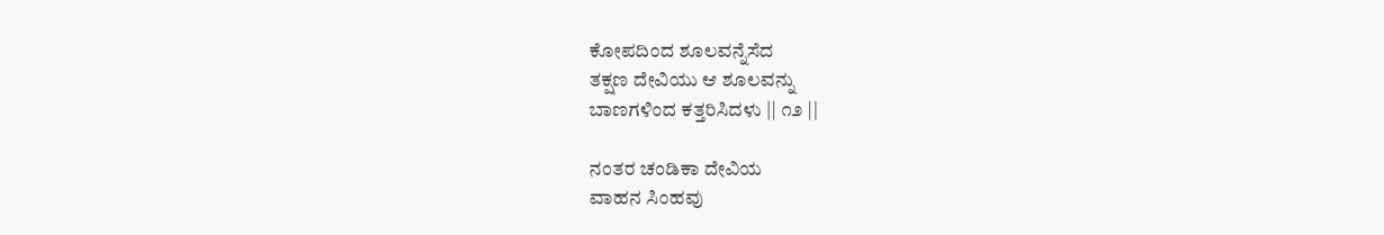ಕೋಪದಿಂದ ಶೂಲವನ್ನೆಸೆದ
ತಕ್ಷಣ ದೇವಿಯು ಆ ಶೂಲವನ್ನು
ಬಾಣಗಳಿಂದ ಕತ್ತರಿಸಿದಳು || ೧೨ ||

ನಂತರ ಚಂಡಿಕಾ ದೇವಿಯ
ವಾಹನ ಸಿಂಹವು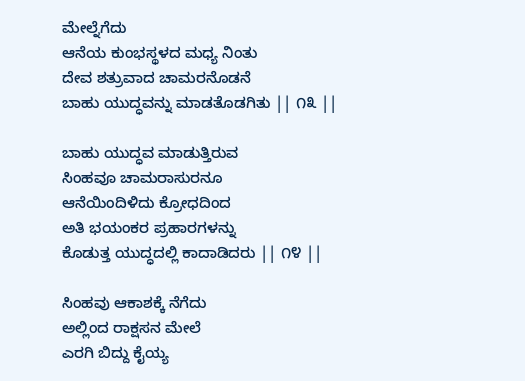ಮೇಲ್ನೆಗೆದು
ಆನೆಯ ಕುಂಭಸ್ಥಳದ ಮಧ್ಯ ನಿಂತು
ದೇವ ಶತ್ರುವಾದ ಚಾಮರನೊಡನೆ
ಬಾಹು ಯುದ್ಧವನ್ನು ಮಾಡತೊಡಗಿತು || ೧೩ ||

ಬಾಹು ಯುದ್ಧವ ಮಾಡುತ್ತಿರುವ
ಸಿಂಹವೂ ಚಾಮರಾಸುರನೂ
ಆನೆಯಿಂದಿಳಿದು ಕ್ರೋಧದಿಂದ
ಅತಿ ಭಯಂಕರ ಪ್ರಹಾರಗಳನ್ನು
ಕೊಡುತ್ತ ಯುದ್ಧದಲ್ಲಿ ಕಾದಾಡಿದರು || ೧೪ ||

ಸಿಂಹವು ಆಕಾಶಕ್ಕೆ ನೆಗೆದು
ಅಲ್ಲಿಂದ ರಾಕ್ಷಸನ ಮೇಲೆ
ಎರಗಿ ಬಿದ್ದು ಕೈಯ್ಯ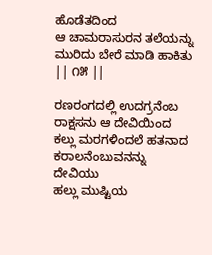ಹೊಡೆತದಿಂದ
ಆ ಚಾಮರಾಸುರನ ತಲೆಯನ್ನು
ಮುರಿದು ಬೇರೆ ಮಾಡಿ ಹಾಕಿತು || ೧೫ ||

ರಣರಂಗದಲ್ಲಿ ಉದಗ್ರನೆಂಬ
ರಾಕ್ಷಸನು ಆ ದೇವಿಯಿಂದ
ಕಲ್ಲು ಮರಗಳಿಂದಲೆ ಹತನಾದ
ಕರಾಲನೆಂಬುವನನ್ನು ದೇವಿಯು
ಹಲ್ಲು ಮುಷ್ಟಿಯ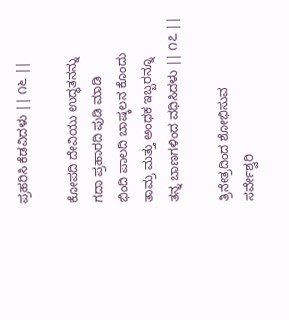ಪ್ರಹರಿಸಿ ಕೆಡವಿದಳು || ೧೬ ||

ಕೋಪದಿ ದೇವಿಯು ಉದ್ಧತನನ್ನು
ಗದಾ ಪ್ರಹಾರದಿ ಪುಡಿ ಮಾಡಿ
ಭಿಂದಿ ಪಾಲದಿ ಬಾಷ್ಕಲನ ಕೊಂದು
ತಾಮ್ರ ಮತ್ತು ಅಂಧಕ ಇಬ್ಬರನ್ನೂ
ತನ್ನ ಬಾಣಗಳಿಂದ ವಧಿಸಿದಳು || ೧೭ ||

ತ್ರಿನೇತ್ರದಿಂದ ಶೋಭಿಸುವ
ಸರ್ವೇಶ್ವರಿ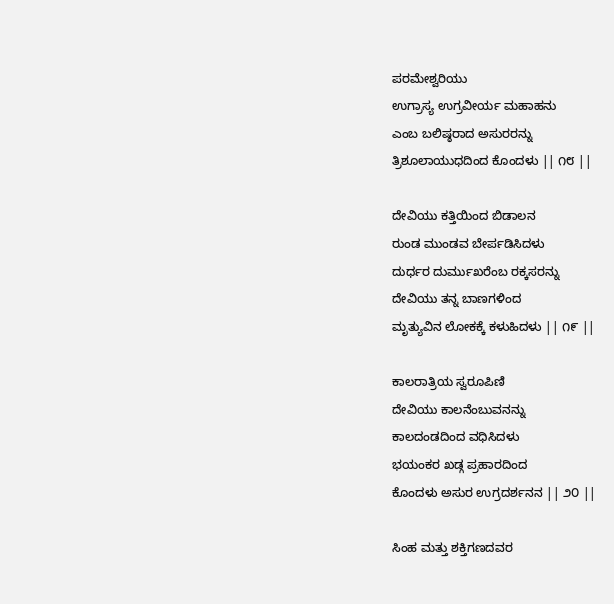ಪರಮೇಶ್ವರಿಯು
ಉಗ್ರಾಸ್ಯ ಉಗ್ರವೀರ್ಯ ಮಹಾಹನು
ಎಂಬ ಬಲಿಷ್ಠರಾದ ಅಸುರರನ್ನು
ತ್ರಿಶೂಲಾಯುಧದಿಂದ ಕೊಂದಳು || ೧೮ ||

ದೇವಿಯು ಕತ್ತಿಯಿಂದ ಬಿಡಾಲನ
ರುಂಡ ಮುಂಡವ ಬೇರ್ಪಡಿಸಿದಳು
ದುರ್ಧರ ದುರ್ಮುಖರೆಂಬ ರಕ್ಕಸರನ್ನು
ದೇವಿಯು ತನ್ನ ಬಾಣಗಳಿಂದ
ಮೃತ್ಯುವಿನ ಲೋಕಕ್ಕೆ ಕಳುಹಿದಳು || ೧೯ ||

ಕಾಲರಾತ್ರಿಯ ಸ್ವರೂಪಿಣಿ
ದೇವಿಯು ಕಾಲನೆಂಬುವನನ್ನು
ಕಾಲದಂಡದಿಂದ ವಧಿಸಿದಳು
ಭಯಂಕರ ಖಡ್ಗ ಪ್ರಹಾರದಿಂದ
ಕೊಂದಳು ಅಸುರ ಉಗ್ರದರ್ಶನನ || ೨೦ ||

ಸಿಂಹ ಮತ್ತು ಶಕ್ತಿಗಣದವರ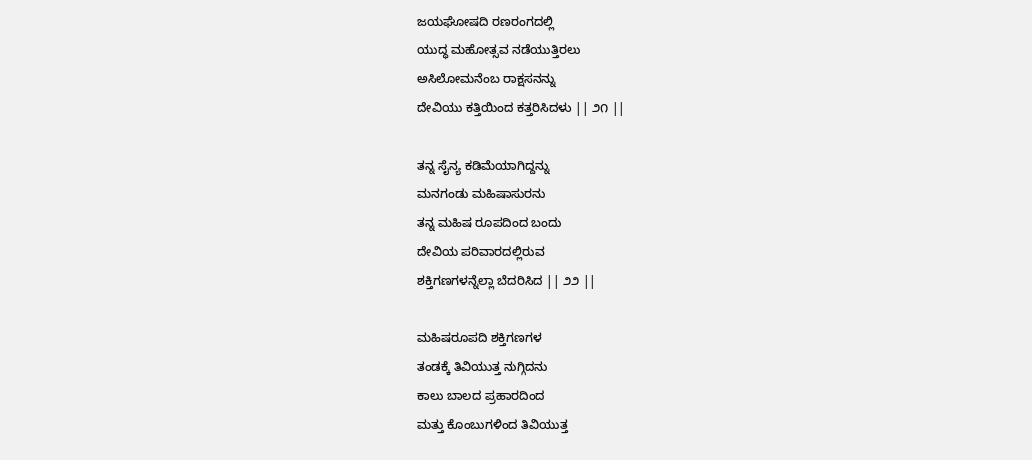ಜಯಘೋಷದಿ ರಣರಂಗದಲ್ಲಿ
ಯುದ್ಧ ಮಹೋತ್ಸವ ನಡೆಯುತ್ತಿರಲು
ಅಸಿಲೋಮನೆಂಬ ರಾಕ್ಷಸನನ್ನು
ದೇವಿಯು ಕತ್ತಿಯಿಂದ ಕತ್ತರಿಸಿದಳು || ೨೧ ||

ತನ್ನ ಸೈನ್ಯ ಕಡಿಮೆಯಾಗಿದ್ದನ್ನು
ಮನಗಂಡು ಮಹಿಷಾಸುರನು
ತನ್ನ ಮಹಿಷ ರೂಪದಿಂದ ಬಂದು
ದೇವಿಯ ಪರಿವಾರದಲ್ಲಿರುವ
ಶಕ್ತಿಗಣಗಳನ್ನೆಲ್ಲಾ ಬೆದರಿಸಿದ || ೨೨ ||

ಮಹಿಷರೂಪದಿ ಶಕ್ತಿಗಣಗಳ
ತಂಡಕ್ಕೆ ತಿವಿಯುತ್ತ ನುಗ್ಗಿದನು
ಕಾಲು ಬಾಲದ ಪ್ರಹಾರದಿಂದ
ಮತ್ತು ಕೊಂಬುಗಳಿಂದ ತಿವಿಯುತ್ತ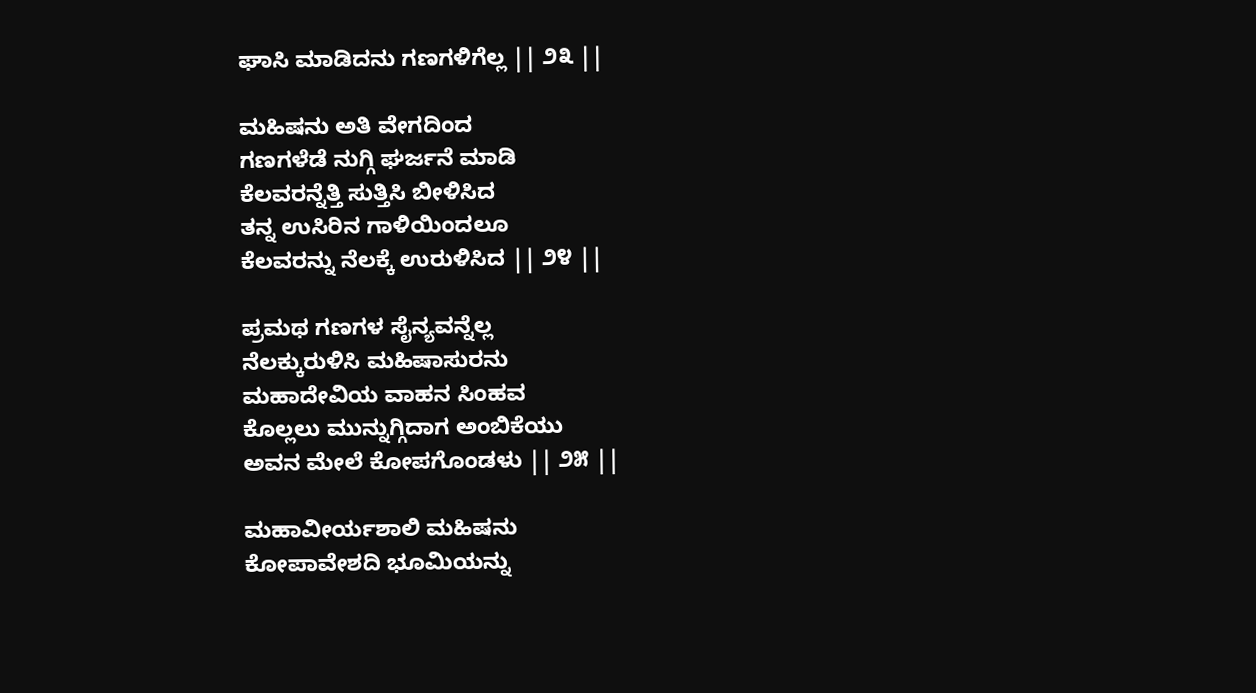ಘಾಸಿ ಮಾಡಿದನು ಗಣಗಳಿಗೆಲ್ಲ || ೨೩ ||

ಮಹಿಷನು ಅತಿ ವೇಗದಿಂದ
ಗಣಗಳೆಡೆ ನುಗ್ಗಿ ಘರ್ಜನೆ ಮಾಡಿ
ಕೆಲವರನ್ನೆತ್ತಿ ಸುತ್ತಿಸಿ ಬೀಳಿಸಿದ
ತನ್ನ ಉಸಿರಿನ ಗಾಳಿಯಿಂದಲೂ
ಕೆಲವರನ್ನು ನೆಲಕ್ಕೆ ಉರುಳಿಸಿದ || ೨೪ ||

ಪ್ರಮಥ ಗಣಗಳ ಸೈನ್ಯವನ್ನೆಲ್ಲ
ನೆಲಕ್ಕುರುಳಿಸಿ ಮಹಿಷಾಸುರನು
ಮಹಾದೇವಿಯ ವಾಹನ ಸಿಂಹವ
ಕೊಲ್ಲಲು ಮುನ್ನುಗ್ಗಿದಾಗ ಅಂಬಿಕೆಯು
ಅವನ ಮೇಲೆ ಕೋಪಗೊಂಡಳು || ೨೫ ||

ಮಹಾವೀರ್ಯಶಾಲಿ ಮಹಿಷನು
ಕೋಪಾವೇಶದಿ ಭೂಮಿಯನ್ನು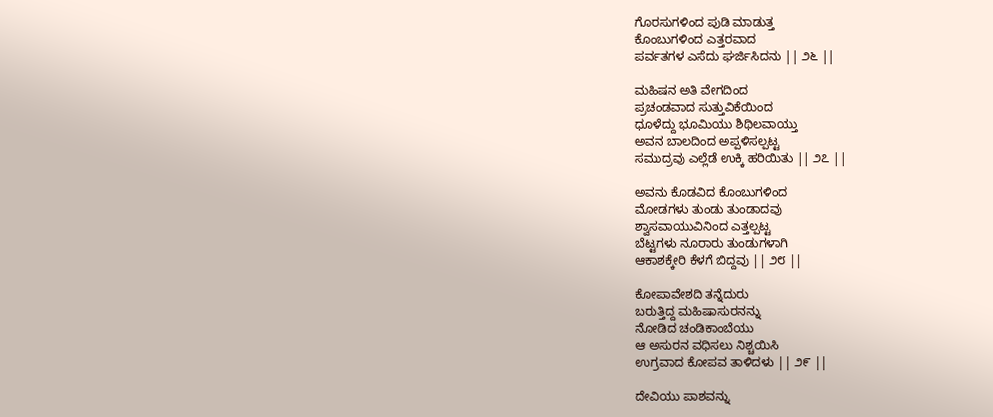ಗೊರಸುಗಳಿಂದ ಪುಡಿ ಮಾಡುತ್ತ
ಕೊಂಬುಗಳಿಂದ ಎತ್ತರವಾದ
ಪರ್ವತಗಳ ಎಸೆದು ಘರ್ಜಿಸಿದನು || ೨೬ ||

ಮಹಿಷನ ಅತಿ ವೇಗದಿಂದ
ಪ್ರಚಂಡವಾದ ಸುತ್ತುವಿಕೆಯಿಂದ
ಧೂಳೆದ್ದು ಭೂಮಿಯು ಶಿಥಿಲವಾಯ್ತು
ಅವನ ಬಾಲದಿಂದ ಅಪ್ಪಳಿಸಲ್ಪಟ್ಟ
ಸಮುದ್ರವು ಎಲ್ಲೆಡೆ ಉಕ್ಕಿ ಹರಿಯಿತು || ೨೭ ||

ಅವನು ಕೊಡವಿದ ಕೊಂಬುಗಳಿಂದ
ಮೋಡಗಳು ತುಂಡು ತುಂಡಾದವು
ಶ್ವಾಸವಾಯುವಿನಿಂದ ಎತ್ತಲ್ಪಟ್ಟ
ಬೆಟ್ಟಗಳು ನೂರಾರು ತುಂಡುಗಳಾಗಿ
ಆಕಾಶಕ್ಕೇರಿ ಕೆಳಗೆ ಬಿದ್ದವು || ೨೮ ||

ಕೋಪಾವೇಶದಿ ತನ್ನೆದುರು
ಬರುತ್ತಿದ್ದ ಮಹಿಷಾಸುರನನ್ನು
ನೋಡಿದ ಚಂಡಿಕಾಂಬೆಯು
ಆ ಅಸುರನ ವಧಿಸಲು ನಿಶ್ಚಯಿಸಿ
ಉಗ್ರವಾದ ಕೋಪವ ತಾಳಿದಳು || ೨೯ ||

ದೇವಿಯು ಪಾಶವನ್ನು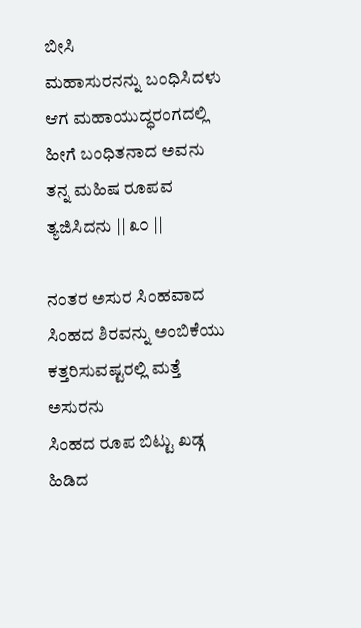ಬೀಸಿ
ಮಹಾಸುರನನ್ನು ಬಂಧಿಸಿದಳು
ಆಗ ಮಹಾಯುದ್ಧರಂಗದಲ್ಲಿ
ಹೀಗೆ ಬಂಧಿತನಾದ ಅವನು
ತನ್ನ ಮಹಿಷ ರೂಪವ ತ್ಯಜಿಸಿದನು || ೩೦ ||

ನಂತರ ಅಸುರ ಸಿಂಹವಾದ
ಸಿಂಹದ ಶಿರವನ್ನು ಅಂಬಿಕೆಯು
ಕತ್ತರಿಸುವಷ್ಟರಲ್ಲಿ ಮತ್ತೆ ಅಸುರನು
ಸಿಂಹದ ರೂಪ ಬಿಟ್ಟು ಖಡ್ಗ ಹಿಡಿದ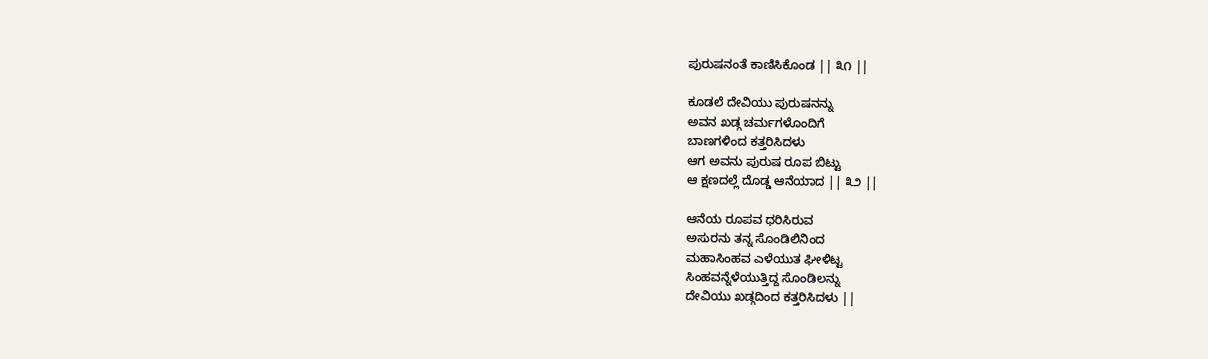ಪುರುಷನಂತೆ ಕಾಣಿಸಿಕೊಂಡ || ೩೧ ||

ಕೂಡಲೆ ದೇವಿಯು ಪುರುಷನನ್ನು
ಅವನ ಖಡ್ಗ ಚರ್ಮಗಳೊಂದಿಗೆ
ಬಾಣಗಳಿಂದ ಕತ್ತರಿಸಿದಳು
ಆಗ ಅವನು ಪುರುಷ ರೂಪ ಬಿಟ್ಟು
ಆ ಕ್ಷಣದಲ್ಲೆ ದೊಡ್ಡ ಆನೆಯಾದ || ೩೨ ||

ಆನೆಯ ರೂಪವ ಧರಿಸಿರುವ
ಅಸುರನು ತನ್ನ ಸೊಂಡಿಲಿನಿಂದ
ಮಹಾಸಿಂಹವ ಎಳೆಯುತ ಘೀಳಿಟ್ಟ
ಸಿಂಹವನ್ನೆಳೆಯುತ್ತಿದ್ದ ಸೊಂಡಿಲನ್ನು
ದೇವಿಯು ಖಡ್ಗದಿಂದ ಕತ್ತರಿಸಿದಳು ||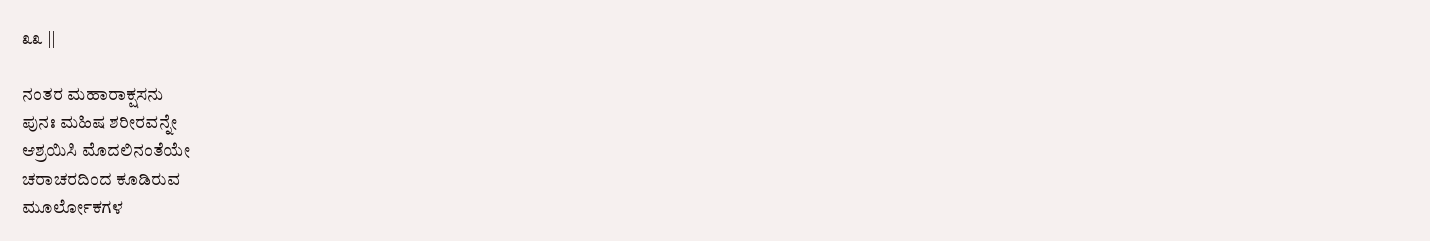೩೩ ||

ನಂತರ ಮಹಾರಾಕ್ಷಸನು
ಪುನಃ ಮಹಿಷ ಶರೀರವನ್ನೇ
ಆಶ್ರಯಿಸಿ ಮೊದಲಿನಂತೆಯೇ
ಚರಾಚರದಿಂದ ಕೂಡಿರುವ
ಮೂರ್ಲೋಕಗಳ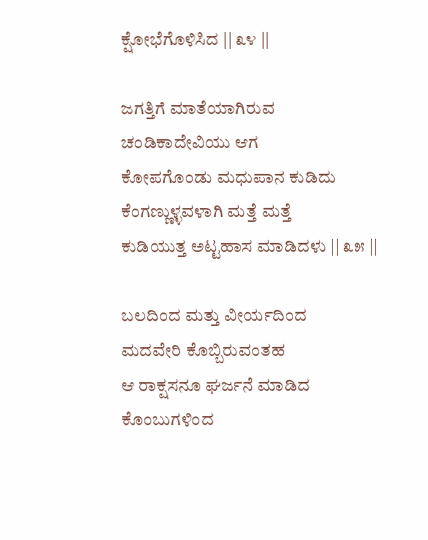ಕ್ಷೋಭೆಗೊಳಿಸಿದ || ೩೪ ||

ಜಗತ್ತಿಗೆ ಮಾತೆಯಾಗಿರುವ
ಚಂಡಿಕಾದೇವಿಯು ಆಗ
ಕೋಪಗೊಂಡು ಮಧುಪಾನ ಕುಡಿದು
ಕೆಂಗಣ್ಣುಳ್ಳವಳಾಗಿ ಮತ್ತೆ ಮತ್ತೆ
ಕುಡಿಯುತ್ತ ಅಟ್ಟಹಾಸ ಮಾಡಿದಳು || ೩೫ ||

ಬಲದಿಂದ ಮತ್ತು ವೀರ್ಯದಿಂದ
ಮದವೇರಿ ಕೊಬ್ಬಿರುವಂತಹ
ಆ ರಾಕ್ಷಸನೂ ಘರ್ಜನೆ ಮಾಡಿದ
ಕೊಂಬುಗಳಿಂದ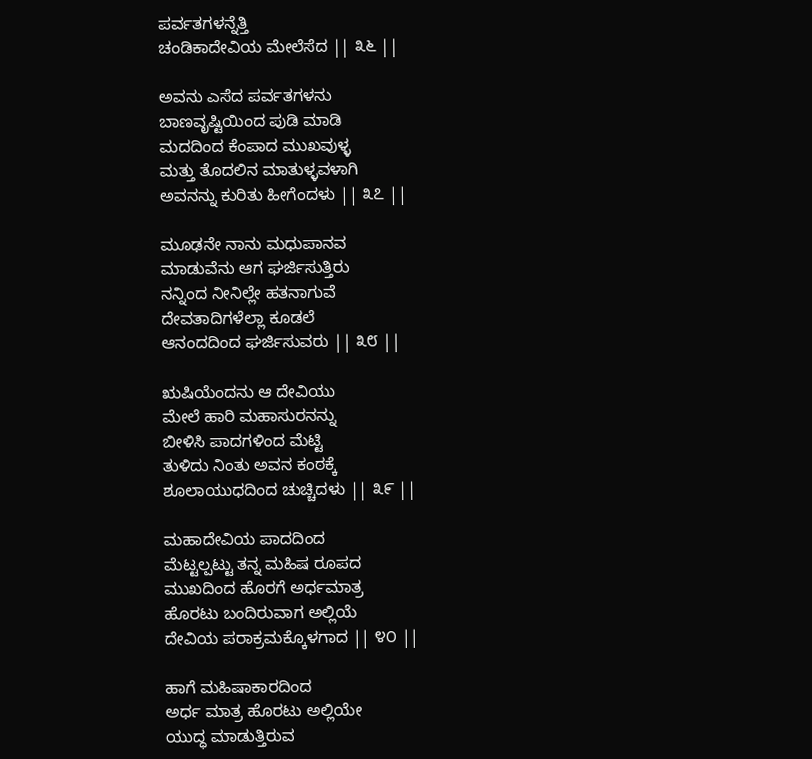ಪರ್ವತಗಳನ್ನೆತ್ತಿ
ಚಂಡಿಕಾದೇವಿಯ ಮೇಲೆಸೆದ || ೩೬ ||

ಅವನು ಎಸೆದ ಪರ್ವತಗಳನು
ಬಾಣವೃಷ್ಟಿಯಿಂದ ಪುಡಿ ಮಾಡಿ
ಮದದಿಂದ ಕೆಂಪಾದ ಮುಖವುಳ್ಳ
ಮತ್ತು ತೊದಲಿನ ಮಾತುಳ್ಳವಳಾಗಿ
ಅವನನ್ನು ಕುರಿತು ಹೀಗೆಂದಳು || ೩೭ ||

ಮೂಢನೇ ನಾನು ಮಧುಪಾನವ
ಮಾಡುವೆನು ಆಗ ಘರ್ಜಿಸುತ್ತಿರು
ನನ್ನಿಂದ ನೀನಿಲ್ಲೇ ಹತನಾಗುವೆ
ದೇವತಾದಿಗಳೆಲ್ಲಾ ಕೂಡಲೆ
ಆನಂದದಿಂದ ಘರ್ಜಿಸುವರು || ೩೮ ||

ಋಷಿಯೆಂದನು ಆ ದೇವಿಯು
ಮೇಲೆ ಹಾರಿ ಮಹಾಸುರನನ್ನು
ಬೀಳಿಸಿ ಪಾದಗಳಿಂದ ಮೆಟ್ಟಿ
ತುಳಿದು ನಿಂತು ಅವನ ಕಂಠಕ್ಕೆ
ಶೂಲಾಯುಧದಿಂದ ಚುಚ್ಚಿದಳು || ೩೯ ||

ಮಹಾದೇವಿಯ ಪಾದದಿಂದ
ಮೆಟ್ಟಲ್ಪಟ್ಟು ತನ್ನ ಮಹಿಷ ರೂಪದ
ಮುಖದಿಂದ ಹೊರಗೆ ಅರ್ಧಮಾತ್ರ
ಹೊರಟು ಬಂದಿರುವಾಗ ಅಲ್ಲಿಯೆ
ದೇವಿಯ ಪರಾಕ್ರಮಕ್ಕೊಳಗಾದ || ೪೦ ||

ಹಾಗೆ ಮಹಿಷಾಕಾರದಿಂದ
ಅರ್ಧ ಮಾತ್ರ ಹೊರಟು ಅಲ್ಲಿಯೇ
ಯುದ್ಧ ಮಾಡುತ್ತಿರುವ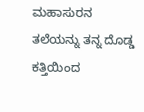ಮಹಾಸುರನ
ತಲೆಯನ್ನು ತನ್ನ ದೊಡ್ಡ ಕತ್ತಿಯಿಂದ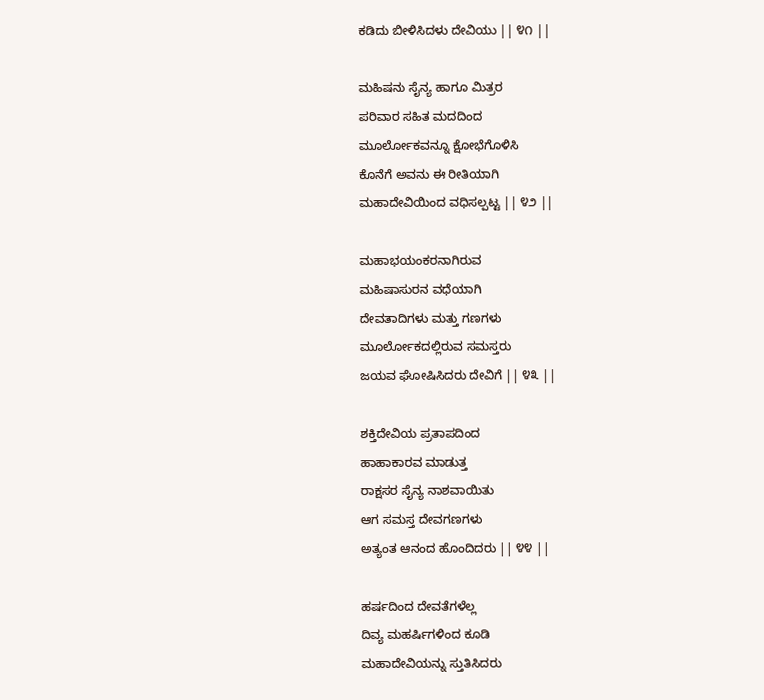ಕಡಿದು ಬೀಳಿಸಿದಳು ದೇವಿಯು || ೪೧ ||

ಮಹಿಷನು ಸೈನ್ಯ ಹಾಗೂ ಮಿತ್ರರ
ಪರಿವಾರ ಸಹಿತ ಮದದಿಂದ
ಮೂರ್ಲೋಕವನ್ನೂ ಕ್ಷೋಭೆಗೊಳಿಸಿ
ಕೊನೆಗೆ ಅವನು ಈ ರೀತಿಯಾಗಿ
ಮಹಾದೇವಿಯಿಂದ ವಧಿಸಲ್ಪಟ್ಟ || ೪೨ ||

ಮಹಾಭಯಂಕರನಾಗಿರುವ
ಮಹಿಷಾಸುರನ ವಧೆಯಾಗಿ
ದೇವತಾದಿಗಳು ಮತ್ತು ಗಣಗಳು
ಮೂರ್ಲೋಕದಲ್ಲಿರುವ ಸಮಸ್ತರು
ಜಯವ ಘೋಷಿಸಿದರು ದೇವಿಗೆ || ೪೩ ||

ಶಕ್ತಿದೇವಿಯ ಪ್ರತಾಪದಿಂದ
ಹಾಹಾಕಾರವ ಮಾಡುತ್ತ
ರಾಕ್ಷಸರ ಸೈನ್ಯ ನಾಶವಾಯಿತು
ಆಗ ಸಮಸ್ತ ದೇವಗಣಗಳು
ಅತ್ಯಂತ ಆನಂದ ಹೊಂದಿದರು || ೪೪ ||

ಹರ್ಷದಿಂದ ದೇವತೆಗಳೆಲ್ಲ
ದಿವ್ಯ ಮಹರ್ಷಿಗಳಿಂದ ಕೂಡಿ
ಮಹಾದೇವಿಯನ್ನು ಸ್ತುತಿಸಿದರು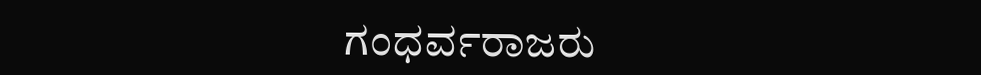ಗಂಧರ್ವರಾಜರು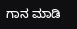ಗಾನ ಮಾಡಿ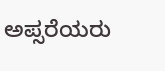ಅಪ್ಸರೆಯರು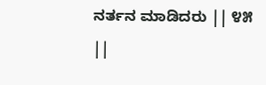ನರ್ತನ ಮಾಡಿದರು || ೪೫ ||